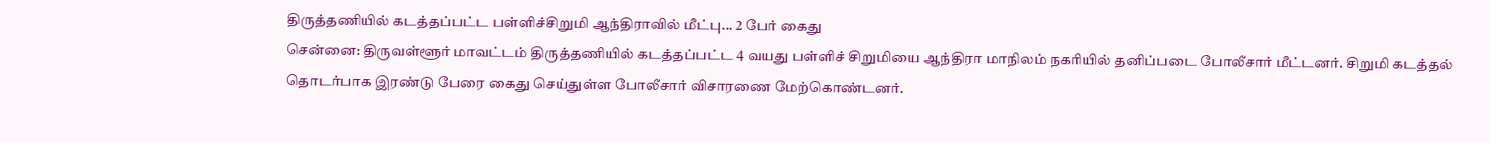திருத்தணியில் கடத்தப்பட்ட பள்ளிச்சிறுமி ஆந்திராவில் மீட்பு... 2 பேர் கைது
சென்னை: திருவள்ளூர் மாவட்டம் திருத்தணியில் கடத்தப்பட்ட 4 வயது பள்ளிச் சிறுமியை ஆந்திரா மாநிலம் நகரியில் தனிப்படை போலீசார் மீட்டனர். சிறுமி கடத்தல் தொடர்பாக இரண்டு பேரை கைது செய்துள்ள போலீசார் விசாரணை மேற்கொண்டனர்.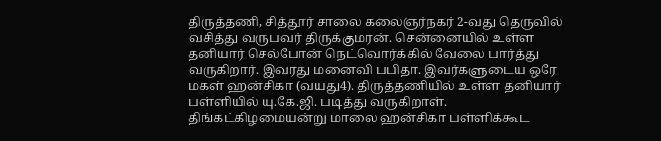திருத்தணி, சித்தூர் சாலை கலைஞர்நகர் 2-வது தெருவில் வசித்து வருபவர் திருக்குமரன். சென்னையில் உள்ள தனியார் செல்போன் நெட்வொர்க்கில் வேலை பார்த்து வருகிறார். இவரது மனைவி பபிதா. இவர்களுடைய ஒரே மகள் ஹன்சிகா (வயது4). திருத்தணியில் உள்ள தனியார் பள்ளியில் யு.கே.ஜி. படித்து வருகிறாள்.
திங்கட்கிழமையன்று மாலை ஹன்சிகா பள்ளிக்கூட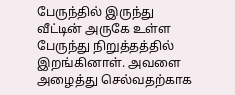பேருந்தில் இருந்து வீட்டின் அருகே உள்ள பேருந்து நிறுத்தத்தில் இறங்கினாள். அவளை அழைத்து செல்வதற்காக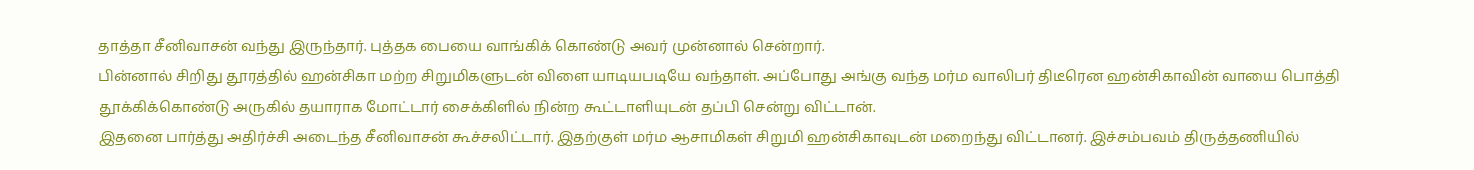தாத்தா சீனிவாசன் வந்து இருந்தார். புத்தக பையை வாங்கிக் கொண்டு அவர் முன்னால் சென்றார்.
பின்னால் சிறிது தூரத்தில் ஹன்சிகா மற்ற சிறுமிகளுடன் விளை யாடியபடியே வந்தாள். அப்போது அங்கு வந்த மர்ம வாலிபர் திடீரென ஹன்சிகாவின் வாயை பொத்தி தூக்கிக்கொண்டு அருகில் தயாராக மோட்டார் சைக்கிளில் நின்ற கூட்டாளியுடன் தப்பி சென்று விட்டான்.
இதனை பார்த்து அதிர்ச்சி அடைந்த சீனிவாசன் கூச்சலிட்டார். இதற்குள் மர்ம ஆசாமிகள் சிறுமி ஹன்சிகாவுடன் மறைந்து விட்டானர். இச்சம்பவம் திருத்தணியில்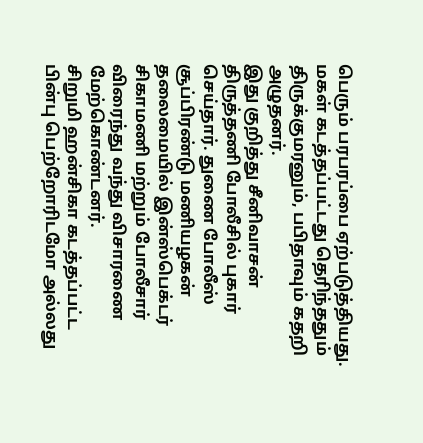பெரும் பரபரப்பை ஏற்படுத்தியது. மகள் கடத்தப்பட்டது தெரிந்ததும் திருக்குமரனும், பபிதாவும் கதறி அழுதனர்.
இது குறித்து சீனிவாசன் திருத்தணி போலீசில் புகார் செய்தார். துணை போலீஸ் சூப்பிரண்டு மணியழகன் தலைமையில் இன்ஸ்பெக்டர் சிகாமணி மற்றும் போலீசார் விரைந்து வந்து விசாரணை மேற்கொண்டனர்.
சிறுமி ஹன்சிகா கடத்தப்பட்ட பின்பு பெற்றோரிடமோ அல்லது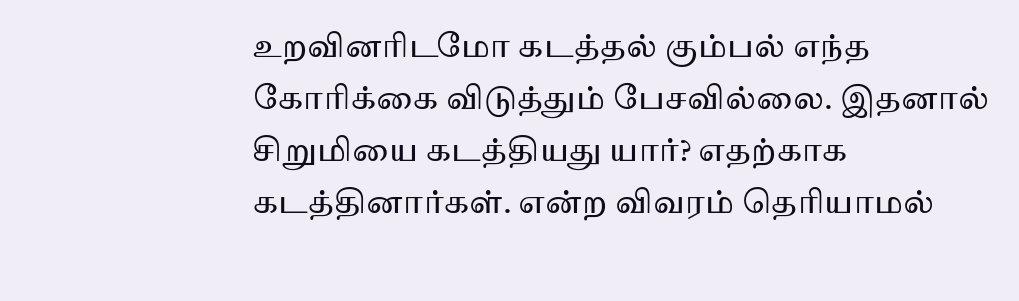உறவினரிடமோ கடத்தல் கும்பல் எந்த கோரிக்கை விடுத்தும் பேசவில்லை. இதனால் சிறுமியை கடத்தியது யார்? எதற்காக கடத்தினார்கள். என்ற விவரம் தெரியாமல்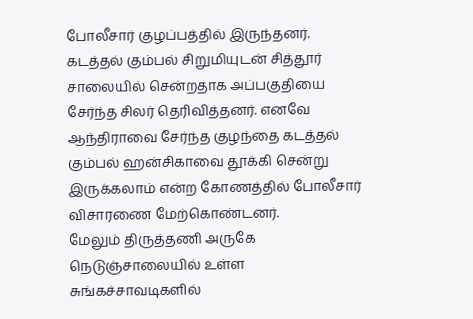போலீசார் குழப்பத்தில் இருந்தனர்.
கடத்தல் கும்பல் சிறுமியுடன் சித்தூர் சாலையில் சென்றதாக அப்பகுதியை சேர்ந்த சிலர் தெரிவித்தனர். எனவே ஆந்திராவை சேர்ந்த குழந்தை கடத்தல் கும்பல் ஹன்சிகாவை தூக்கி சென்று இருக்கலாம் என்ற கோணத்தில் போலீசார் விசாரணை மேற்கொண்டனர்.
மேலும் திருத்தணி அருகே நெடுஞ்சாலையில் உள்ள சுங்கச்சாவடிகளில்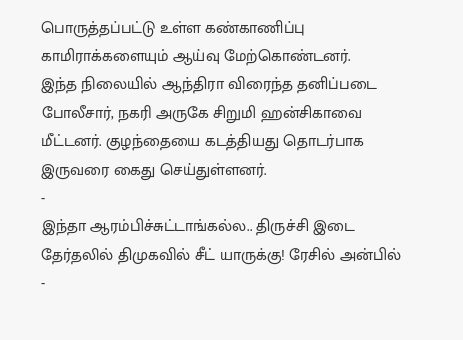பொருத்தப்பட்டு உள்ள கண்காணிப்பு காமிராக்களையும் ஆய்வு மேற்கொண்டனர்.
இந்த நிலையில் ஆந்திரா விரைந்த தனிப்படை போலீசார், நகரி அருகே சிறுமி ஹன்சிகாவை மீட்டனர். குழந்தையை கடத்தியது தொடர்பாக இருவரை கைது செய்துள்ளனர்.
-
இந்தா ஆரம்பிச்சுட்டாங்கல்ல.. திருச்சி இடை தேர்தலில் திமுகவில் சீட் யாருக்கு! ரேசில் அன்பில் -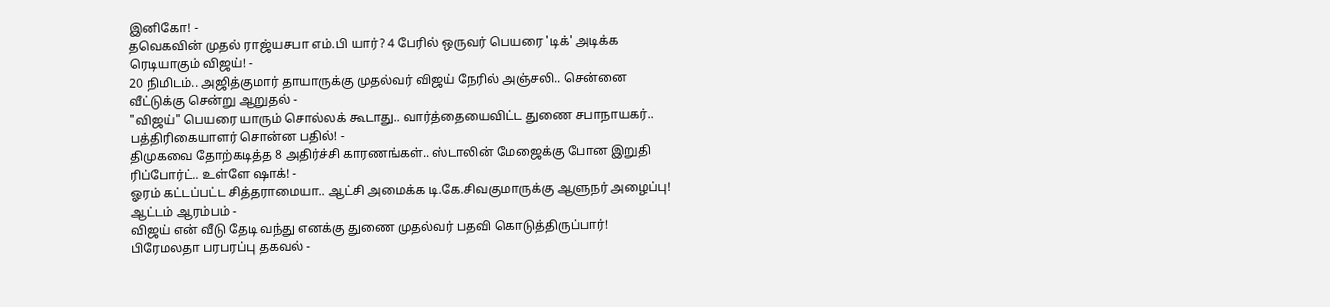இனிகோ! -
தவெகவின் முதல் ராஜ்யசபா எம்.பி யார்? 4 பேரில் ஒருவர் பெயரை 'டிக்' அடிக்க ரெடியாகும் விஜய்! -
20 நிமிடம்.. அஜித்குமார் தாயாருக்கு முதல்வர் விஜய் நேரில் அஞ்சலி.. சென்னை வீட்டுக்கு சென்று ஆறுதல் -
"விஜய்" பெயரை யாரும் சொல்லக் கூடாது.. வார்த்தையைவிட்ட துணை சபாநாயகர்.. பத்திரிகையாளர் சொன்ன பதில்! -
திமுகவை தோற்கடித்த 8 அதிர்ச்சி காரணங்கள்.. ஸ்டாலின் மேஜைக்கு போன இறுதி ரிப்போர்ட்.. உள்ளே ஷாக்! -
ஓரம் கட்டப்பட்ட சித்தராமையா.. ஆட்சி அமைக்க டி.கே.சிவகுமாருக்கு ஆளுநர் அழைப்பு! ஆட்டம் ஆரம்பம் -
விஜய் என் வீடு தேடி வந்து எனக்கு துணை முதல்வர் பதவி கொடுத்திருப்பார்! பிரேமலதா பரபரப்பு தகவல் -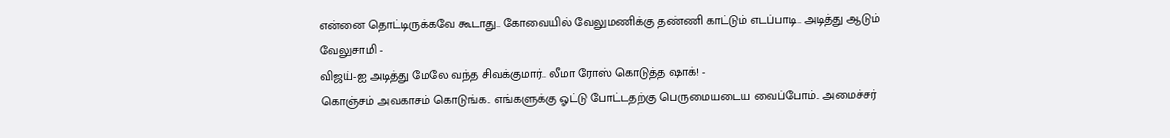என்னை தொட்டிருக்கவே கூடாது.. கோவையில் வேலுமணிக்கு தண்ணி காட்டும் எடப்பாடி.. அடித்து ஆடும் வேலுசாமி -
விஜய்-ஐ அடித்து மேலே வந்த சிவக்குமார்.. லீமா ரோஸ் கொடுத்த ஷாக்! -
கொஞ்சம் அவகாசம் கொடுங்க.. எங்களுக்கு ஓட்டு போட்டதற்கு பெருமையடைய வைப்போம்.. அமைச்சர்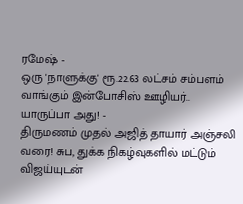ரமேஷ் -
ஒரு 'நாளுக்கு' ரூ.22.63 லட்சம் சம்பளம் வாங்கும் இன்போசிஸ் ஊழியர்.. யாருப்பா அது! -
திருமணம் முதல் அஜித் தாயார் அஞ்சலி வரை! சுப, துக்க நிகழ்வுகளில் மட்டும் விஜய்யுடன்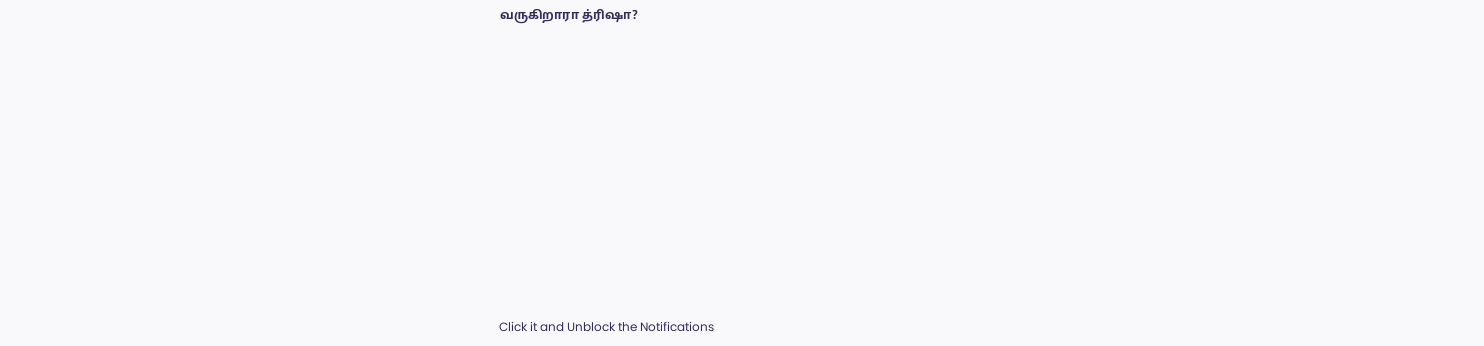வருகிறாரா த்ரிஷா?












Click it and Unblock the Notifications